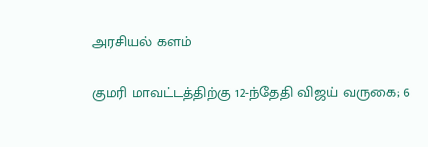அரசியல் களம்

குமரி மாவட்டத்திற்கு 12-ந்தேதி விஜய் வருகை; 6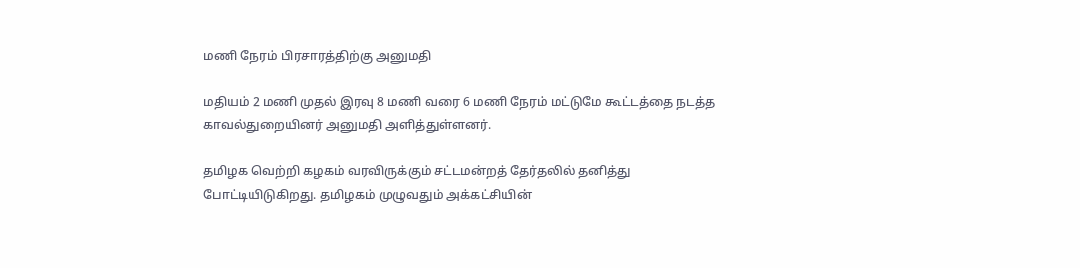மணி நேரம் பிரசாரத்திற்கு அனுமதி

மதியம் 2 மணி முதல் இரவு 8 மணி வரை 6 மணி நேரம் மட்டுமே கூட்டத்தை நடத்த காவல்துறையினர் அனுமதி அளித்துள்ளனர்.

தமிழக வெற்றி கழகம் வரவிருக்கும் சட்டமன்றத் தேர்தலில் தனித்து போட்டியிடுகிறது. தமிழகம் முழுவதும் அக்கட்சியின்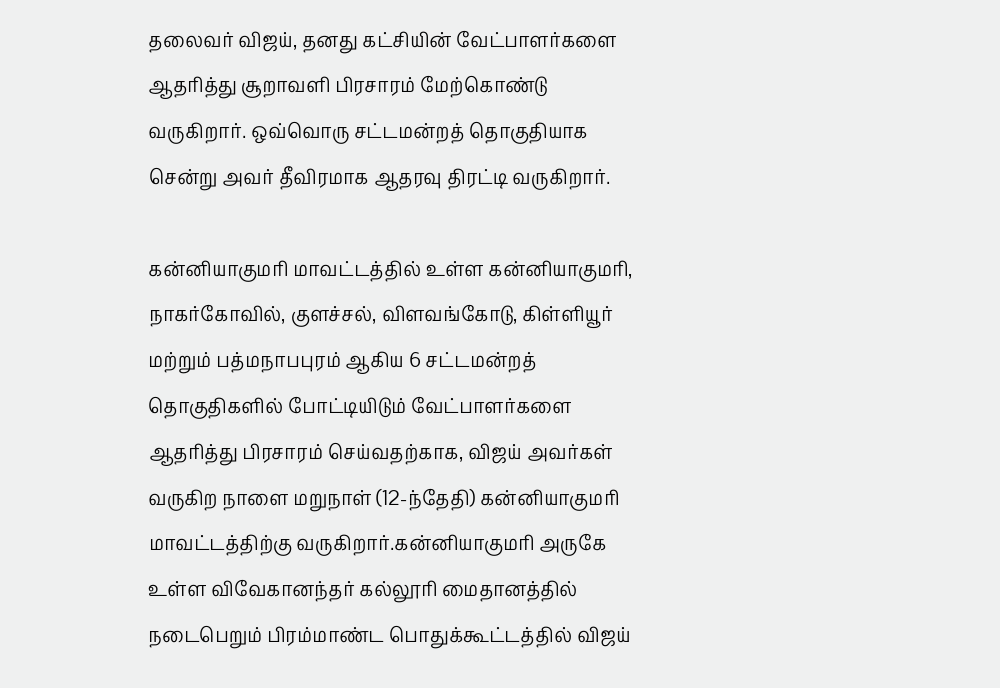தலைவர் விஜய், தனது கட்சியின் வேட்பாளர்களை ஆதரித்து சூறாவளி பிரசாரம் மேற்கொண்டு வருகிறார். ஒவ்வொரு சட்டமன்றத் தொகுதியாக சென்று அவர் தீவிரமாக ஆதரவு திரட்டி வருகிறார்.

கன்னியாகுமரி மாவட்டத்தில் உள்ள கன்னியாகுமரி, நாகர்கோவில், குளச்சல், விளவங்கோடு, கிள்ளியூர் மற்றும் பத்மநாபபுரம் ஆகிய 6 சட்டமன்றத் தொகுதிகளில் போட்டியிடும் வேட்பாளர்களை ஆதரித்து பிரசாரம் செய்வதற்காக, விஜய் அவர்கள் வருகிற நாளை மறுநாள் (12-ந்தேதி) கன்னியாகுமரி மாவட்டத்திற்கு வருகிறார்.கன்னியாகுமரி அருகே உள்ள விவேகானந்தர் கல்லூரி மைதானத்தில் நடைபெறும் பிரம்மாண்ட பொதுக்கூட்டத்தில் விஜய்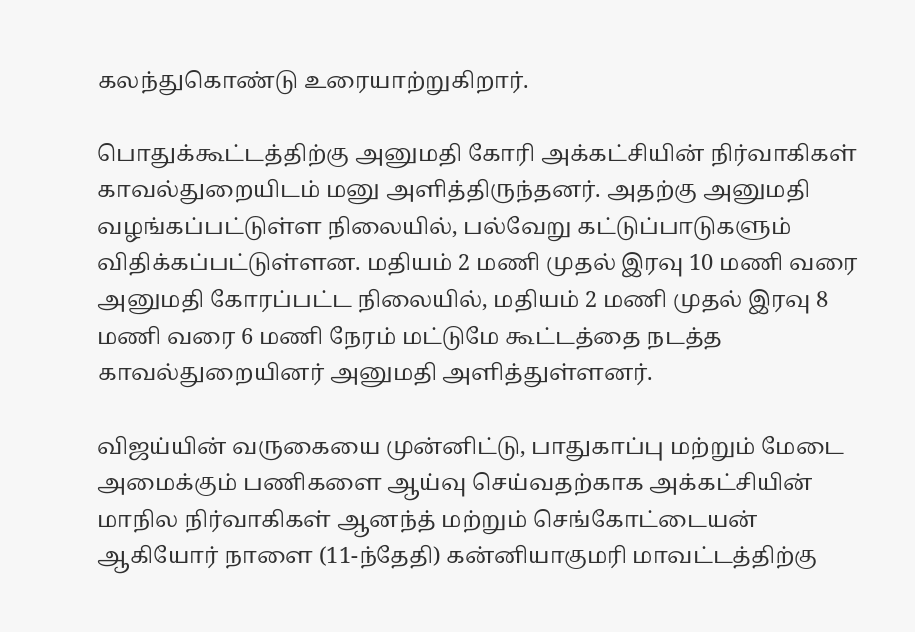கலந்துகொண்டு உரையாற்றுகிறார்.

பொதுக்கூட்டத்திற்கு அனுமதி கோரி அக்கட்சியின் நிர்வாகிகள் காவல்துறையிடம் மனு அளித்திருந்தனர். அதற்கு அனுமதி வழங்கப்பட்டுள்ள நிலையில், பல்வேறு கட்டுப்பாடுகளும் விதிக்கப்பட்டுள்ளன. மதியம் 2 மணி முதல் இரவு 10 மணி வரை அனுமதி கோரப்பட்ட நிலையில், மதியம் 2 மணி முதல் இரவு 8 மணி வரை 6 மணி நேரம் மட்டுமே கூட்டத்தை நடத்த காவல்துறையினர் அனுமதி அளித்துள்ளனர்.

விஜய்யின் வருகையை முன்னிட்டு, பாதுகாப்பு மற்றும் மேடை அமைக்கும் பணிகளை ஆய்வு செய்வதற்காக அக்கட்சியின் மாநில நிர்வாகிகள் ஆனந்த் மற்றும் செங்கோட்டையன் ஆகியோர் நாளை (11-ந்தேதி) கன்னியாகுமரி மாவட்டத்திற்கு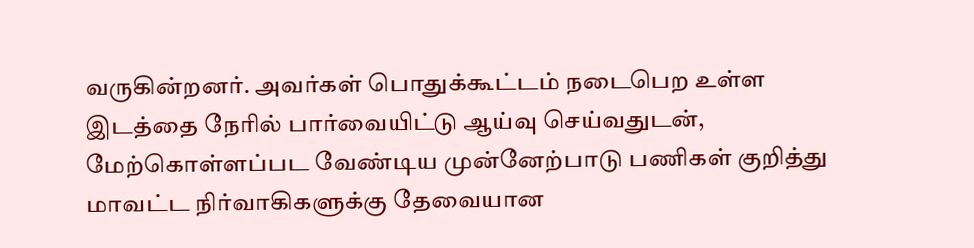வருகின்றனர். அவர்கள் பொதுக்கூட்டம் நடைபெற உள்ள இடத்தை நேரில் பார்வையிட்டு ஆய்வு செய்வதுடன், மேற்கொள்ளப்பட வேண்டிய முன்னேற்பாடு பணிகள் குறித்து மாவட்ட நிர்வாகிகளுக்கு தேவையான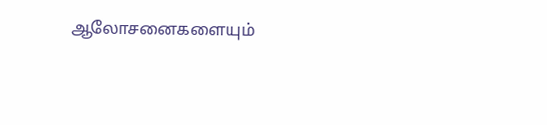ஆலோசனைகளையும்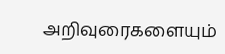அறிவுரைகளையும்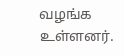வழங்க உள்ளனர்.